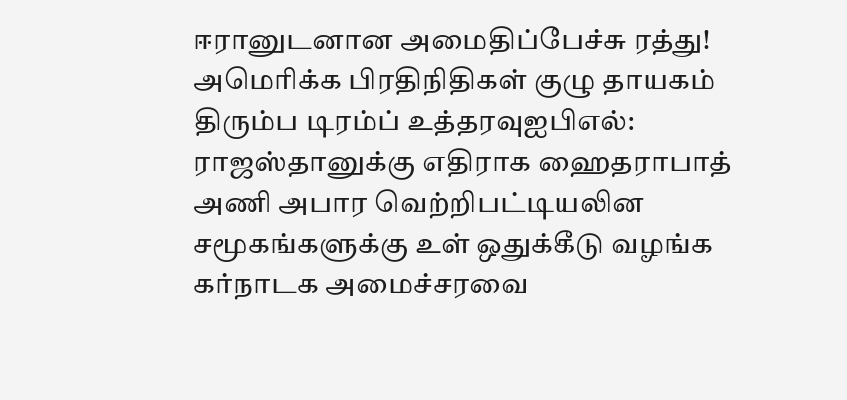ஈரானுடனான அமைதிப்பேச்சு ரத்து! அமெரிக்க பிரதிநிதிகள் குழு தாயகம் திரும்ப டிரம்ப் உத்தரவுஐபிஎல்: ராஜஸ்தானுக்கு எதிராக ஹைதராபாத் அணி அபார வெற்றிபட்டியலின சமூகங்களுக்கு உள் ஒதுக்கீடு வழங்க கர்நாடக அமைச்சரவை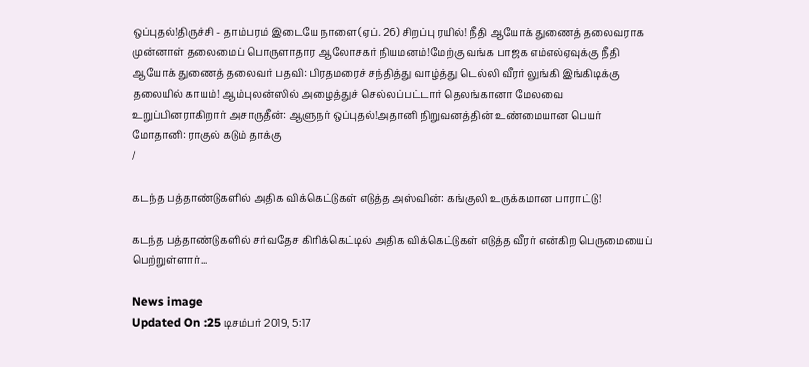ஒப்புதல்!திருச்சி - தாம்பரம் இடையே நாளை(ஏப். 26) சிறப்பு ரயில்! நீதி ஆயோக் துணைத் தலைவராக முன்னாள் தலைமைப் பொருளாதார ஆலோசகர் நியமனம்!மேற்கு வங்க பாஜக எம்எல்ஏவுக்கு நீதி ஆயோக் துணைத் தலைவர் பதவி: பிரதமரைச் சந்தித்து வாழ்த்து டெல்லி வீரர் லுங்கி இங்கிடிக்கு தலையில் காயம்! ஆம்புலன்ஸில் அழைத்துச் செல்லப்பட்டார் தெலங்கானா மேலவை உறுப்பினராகிறார் அசாருதீன்: ஆளுநர் ஒப்புதல்!அதானி நிறுவனத்தின் உண்மையான பெயர் மோதானி: ராகுல் கடும் தாக்கு
/

கடந்த பத்தாண்டுகளில் அதிக விக்கெட்டுகள் எடுத்த அஸ்வின்: கங்குலி உருக்கமான பாராட்டு!

கடந்த பத்தாண்டுகளில் சர்வதேச கிரிக்கெட்டில் அதிக விக்கெட்டுகள் எடுத்த வீரர் என்கிற பெருமையைப் பெற்றுள்ளார்...

News image
Updated On :25 டிசம்பர் 2019, 5:17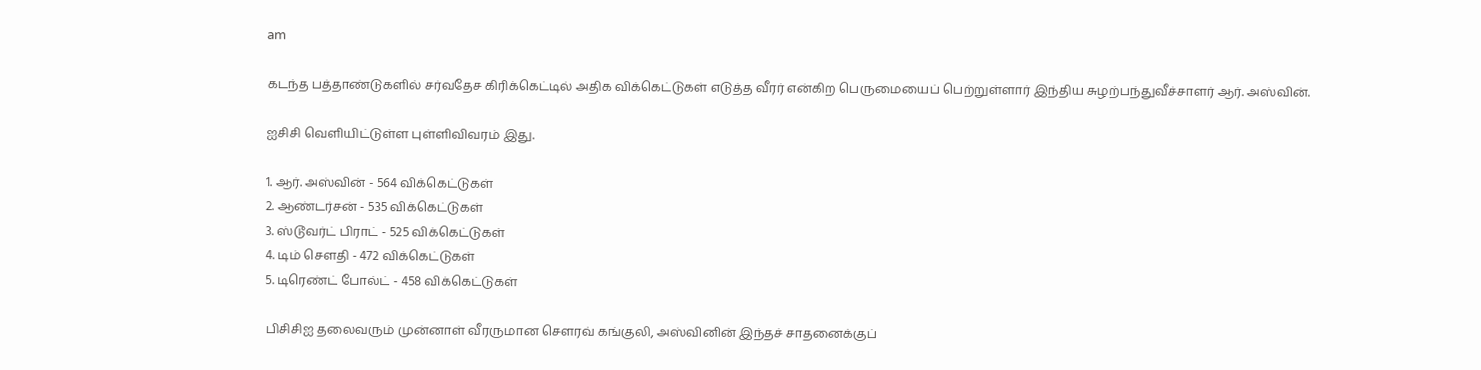am

கடந்த பத்தாண்டுகளில் சர்வதேச கிரிக்கெட்டில் அதிக விக்கெட்டுகள் எடுத்த வீரர் என்கிற பெருமையைப் பெற்றுள்ளார் இந்திய சுழற்பந்துவீச்சாளர் ஆர். அஸ்வின்.

ஐசிசி வெளியிட்டுள்ள புள்ளிவிவரம் இது.

1. ஆர். அஸ்வின் - 564 விக்கெட்டுகள்
2. ஆண்டர்சன் - 535 விக்கெட்டுகள்
3. ஸ்டூவர்ட் பிராட் - 525 விக்கெட்டுகள்
4. டிம் செளதி - 472 விக்கெட்டுகள்
5. டிரெண்ட் போல்ட் - 458 விக்கெட்டுகள்

பிசிசிஐ தலைவரும் முன்னாள் வீரருமான செளரவ் கங்குலி, அஸ்வினின் இந்தச் சாதனைக்குப்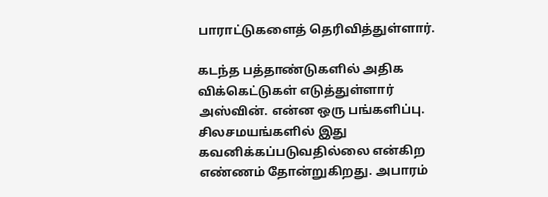பாராட்டுகளைத் தெரிவித்துள்ளார்.

கடந்த பத்தாண்டுகளில் அதிக விக்கெட்டுகள் எடுத்துள்ளார் அஸ்வின். என்ன ஒரு பங்களிப்பு. சிலசமயங்களில் இது கவனிக்கப்படுவதில்லை என்கிற எண்ணம் தோன்றுகிறது. அபாரம்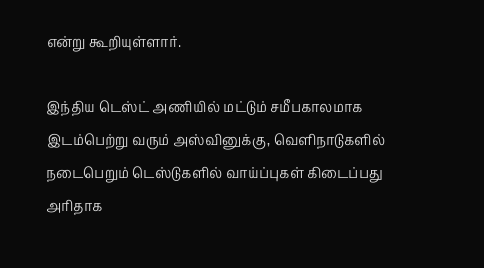என்று கூறியுள்ளார்.

இந்திய டெஸ்ட் அணியில் மட்டும் சமீபகாலமாக இடம்பெற்று வரும் அஸ்வினுக்கு, வெளிநாடுகளில் நடைபெறும் டெஸ்டுகளில் வாய்ப்புகள் கிடைப்பது அரிதாக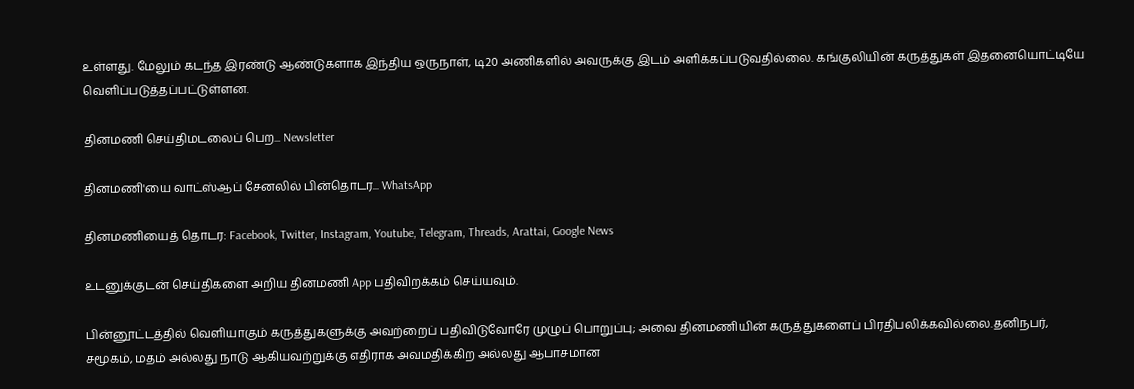உள்ளது. மேலும் கடந்த இரண்டு ஆண்டுகளாக இந்திய ஒருநாள், டி20 அணிகளில் அவருக்கு இடம் அளிக்கப்படுவதில்லை. கங்குலியின் கருத்துகள் இதனையொட்டியே வெளிப்படுத்தப்பட்டுள்ளன.

தினமணி செய்திமடலைப் பெற... Newsletter

தினமணி'யை வாட்ஸ்ஆப் சேனலில் பின்தொடர... WhatsApp

தினமணியைத் தொடர: Facebook, Twitter, Instagram, Youtube, Telegram, Threads, Arattai, Google News

உடனுக்குடன் செய்திகளை அறிய தினமணி App பதிவிறக்கம் செய்யவும்.

பின்னூட்டத்தில் வெளியாகும் கருத்துகளுக்கு அவற்றைப் பதிவிடுவோரே முழுப் பொறுப்பு; அவை தினமணியின் கருத்துகளைப் பிரதிபலிக்கவில்லை.தனிநபர், சமூகம், மதம் அல்லது நாடு ஆகியவற்றுக்கு எதிராக அவமதிக்கிற அல்லது ஆபாசமான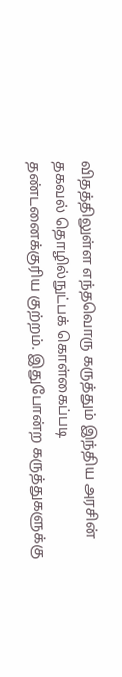விதத்திலுள்ள எந்தவொரு கருத்தும் இந்திய அரசின் தகவல் தொழில்நுட்பக் கொள்கைப்படி தண்டனைக்குரிய குற்றம். இதுபோன்ற கருத்துகளுக்கு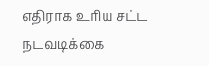எதிராக உரிய சட்ட நடவடிக்கை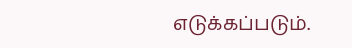எடுக்கப்படும்.